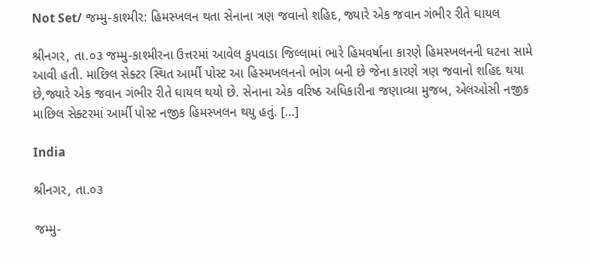Not Set/ જમ્મુ-કાશ્મીર: હિમસ્ખલન થતા સેનાના ત્રણ જવાનો શહિદ, જ્યારે એક જવાન ગંભીર રીતે ઘાયલ

શ્રીનગર, તા.૦૩ જમ્મુ-કાશ્મીરના ઉત્તરમાં આવેલ કુપવાડા જિલ્લામાં ભારે હિમવર્ષાના કારણે હિમસ્ખલનની ઘટના સામે આવી હતી. માછિલ સેક્ટર સ્થિત આર્મી પોસ્ટ આ હિસ્મખલનનો ભોગ બની છે જેના કારણે ત્રણ જવાનો શહિદ થયા છે,જ્યારે એક જવાન ગંભીર રીતે ઘાયલ થયો છે. સેનાના એક વરિષ્ઠ અધિકારીના જણાવ્યા મુજબ, એલઓસી નજીક માછિલ સેક્ટરમાં આર્મી પોસ્ટ નજીક હિમસ્ખલન થયુ હતું. […]

India

શ્રીનગર, તા.૦૩

જમ્મુ-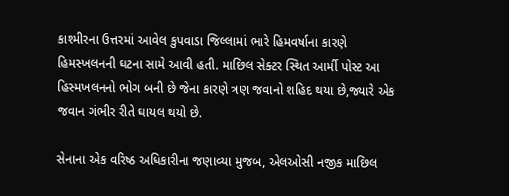કાશ્મીરના ઉત્તરમાં આવેલ કુપવાડા જિલ્લામાં ભારે હિમવર્ષાના કારણે હિમસ્ખલનની ઘટના સામે આવી હતી. માછિલ સેક્ટર સ્થિત આર્મી પોસ્ટ આ હિસ્મખલનનો ભોગ બની છે જેના કારણે ત્રણ જવાનો શહિદ થયા છે,જ્યારે એક જવાન ગંભીર રીતે ઘાયલ થયો છે.

સેનાના એક વરિષ્ઠ અધિકારીના જણાવ્યા મુજબ, એલઓસી નજીક માછિલ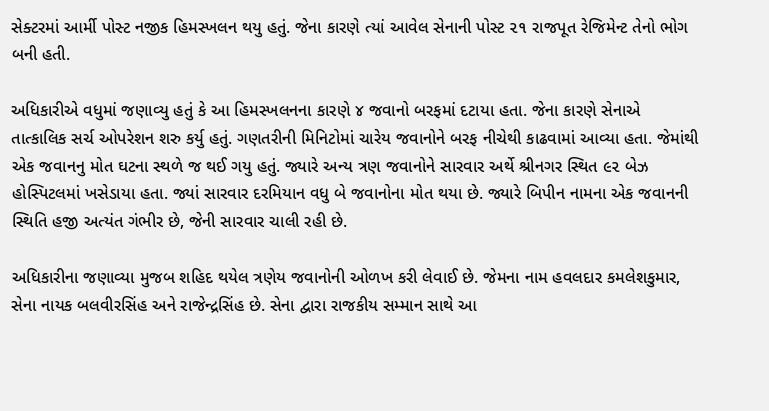સેક્ટરમાં આર્મી પોસ્ટ નજીક હિમસ્ખલન થયુ હતું. જેના કારણે ત્યાં આવેલ સેનાની પોસ્ટ ૨૧ રાજપૂત રેજિમેન્ટ તેનો ભોગ બની હતી.

અધિકારીએ વધુમાં જણાવ્યુ હતું કે આ હિમસ્ખલનના કારણે ૪ જવાનો બરફમાં દટાયા હતા. જેના કારણે સેનાએ તાત્કાલિક સર્ચ ઓપરેશન શરુ કર્યુ હતું. ગણતરીની મિનિટોમાં ચારેય જવાનોને બરફ નીચેથી કાઢવામાં આવ્યા હતા. જેમાંથી એક જવાનનુ મોત ઘટના સ્થળે જ થઈ ગયુ હતું. જ્યારે અન્ય ત્રણ જવાનોને સારવાર અર્થે શ્રીનગર સ્થિત ૯૨ બેઝ હોસ્પિટલમાં ખસેડાયા હતા. જ્યાં સારવાર દરમિયાન વધુ બે જવાનોના મોત થયા છે. જ્યારે બિપીન નામના એક જવાનની સ્થિતિ હજી અત્યંત ગંભીર છે, જેની સારવાર ચાલી રહી છે.

અધિકારીના જણાવ્યા મુજબ શહિદ થયેલ ત્રણેય જવાનોની ઓળખ કરી લેવાઈ છે. જેમના નામ હવલદાર કમલેશકુમાર, સેના નાયક બલવીરસિંહ અને રાજેન્દ્રસિંહ છે. સેના દ્વારા રાજકીય સમ્માન સાથે આ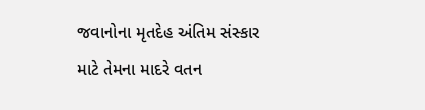જવાનોના મૃતદેહ અંતિમ સંસ્કાર માટે તેમના માદરે વતન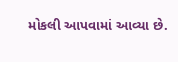મોકલી આપવામાં આવ્યા છે.